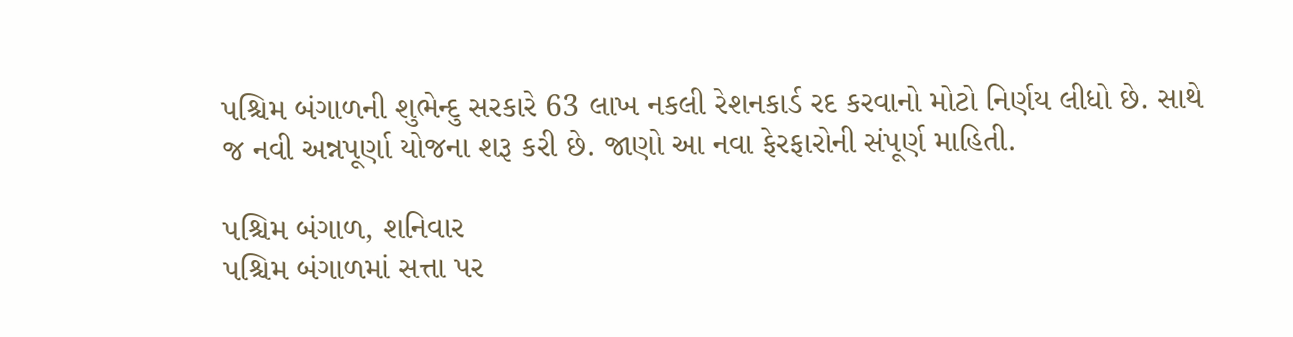પશ્ચિમ બંગાળની શુભેન્દુ સરકારે 63 લાખ નકલી રેશનકાર્ડ રદ કરવાનો મોટો નિર્ણય લીધો છે. સાથે જ નવી અન્નપૂર્ણા યોજના શરૂ કરી છે. જાણો આ નવા ફેરફારોની સંપૂર્ણ માહિતી.

પશ્ચિમ બંગાળ, શનિવાર
પશ્ચિમ બંગાળમાં સત્તા પર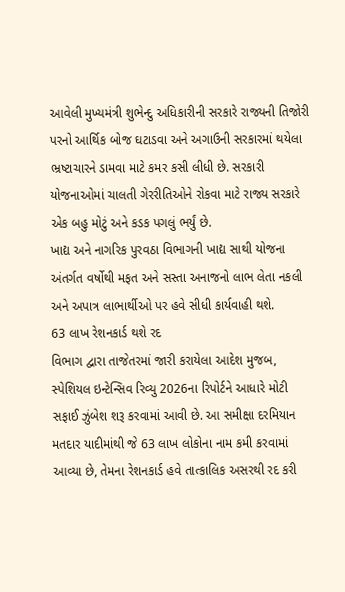આવેલી મુખ્યમંત્રી શુભેન્દુ અધિકારીની સરકારે રાજ્યની તિજોરી પરનો આર્થિક બોજ ઘટાડવા અને અગાઉની સરકારમાં થયેલા ભ્રષ્ટાચારને ડામવા માટે કમર કસી લીધી છે. સરકારી યોજનાઓમાં ચાલતી ગેરરીતિઓને રોકવા માટે રાજ્ય સરકારે એક બહુ મોટું અને કડક પગલું ભર્યું છે.
ખાદ્ય અને નાગરિક પુરવઠા વિભાગની ખાદ્ય સાથી યોજના અંતર્ગત વર્ષોથી મફત અને સસ્તા અનાજનો લાભ લેતા નકલી અને અપાત્ર લાભાર્થીઓ પર હવે સીધી કાર્યવાહી થશે.
63 લાખ રેશનકાર્ડ થશે રદ
વિભાગ દ્વારા તાજેતરમાં જારી કરાયેલા આદેશ મુજબ, સ્પેશિયલ ઇન્ટેન્સિવ રિવ્યુ 2026ના રિપોર્ટને આધારે મોટી સફાઈ ઝુંબેશ શરૂ કરવામાં આવી છે. આ સમીક્ષા દરમિયાન મતદાર યાદીમાંથી જે 63 લાખ લોકોના નામ કમી કરવામાં આવ્યા છે, તેમના રેશનકાર્ડ હવે તાત્કાલિક અસરથી રદ કરી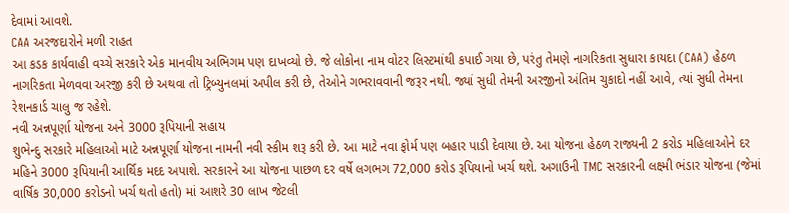દેવામાં આવશે.
CAA અરજદારોને મળી રાહત
આ કડક કાર્યવાહી વચ્ચે સરકારે એક માનવીય અભિગમ પણ દાખવ્યો છે. જે લોકોના નામ વોટર લિસ્ટમાંથી કપાઈ ગયા છે, પરંતુ તેમણે નાગરિકતા સુધારા કાયદા (CAA) હેઠળ નાગરિકતા મેળવવા અરજી કરી છે અથવા તો ટ્રિબ્યુનલમાં અપીલ કરી છે, તેઓને ગભરાવવાની જરૂર નથી. જ્યાં સુધી તેમની અરજીનો અંતિમ ચુકાદો નહીં આવે, ત્યાં સુધી તેમના રેશનકાર્ડ ચાલુ જ રહેશે.
નવી અન્નપૂર્ણા યોજના અને 3000 રૂપિયાની સહાય
શુભેન્દુ સરકારે મહિલાઓ માટે અન્નપૂર્ણા યોજના નામની નવી સ્કીમ શરૂ કરી છે. આ માટે નવા ફોર્મ પણ બહાર પાડી દેવાયા છે. આ યોજના હેઠળ રાજ્યની 2 કરોડ મહિલાઓને દર મહિને 3000 રૂપિયાની આર્થિક મદદ અપાશે. સરકારને આ યોજના પાછળ દર વર્ષે લગભગ 72,000 કરોડ રૂપિયાનો ખર્ચ થશે. અગાઉની TMC સરકારની લક્ષ્મી ભંડાર યોજના (જેમાં વાર્ષિક 30,000 કરોડનો ખર્ચ થતો હતો) માં આશરે 30 લાખ જેટલી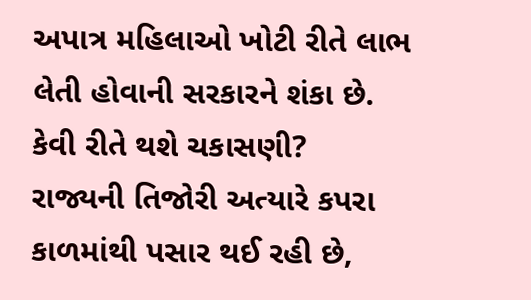અપાત્ર મહિલાઓ ખોટી રીતે લાભ લેતી હોવાની સરકારને શંકા છે.
કેવી રીતે થશે ચકાસણી?
રાજ્યની તિજોરી અત્યારે કપરા કાળમાંથી પસાર થઈ રહી છે,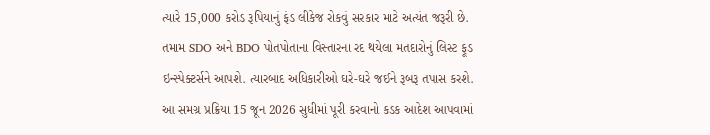ત્યારે 15,000 કરોડ રૂપિયાનું ફંડ લીકેજ રોકવું સરકાર માટે અત્યંત જરૂરી છે. તમામ SDO અને BDO પોતપોતાના વિસ્તારના રદ થયેલા મતદારોનું લિસ્ટ ફૂડ ઇન્સ્પેક્ટર્સને આપશે. ત્યારબાદ અધિકારીઓ ઘરે-ઘરે જઈને રૂબરૂ તપાસ કરશે. આ સમગ્ર પ્રક્રિયા 15 જૂન 2026 સુધીમાં પૂરી કરવાનો કડક આદેશ આપવામાં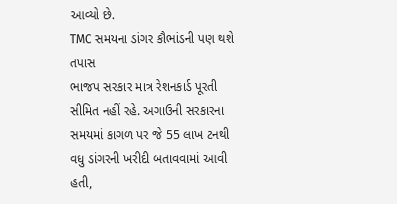આવ્યો છે.
TMC સમયના ડાંગર કૌભાંડની પણ થશે તપાસ
ભાજપ સરકાર માત્ર રેશનકાર્ડ પૂરતી સીમિત નહીં રહે. અગાઉની સરકારના સમયમાં કાગળ પર જે 55 લાખ ટનથી વધુ ડાંગરની ખરીદી બતાવવામાં આવી હતી,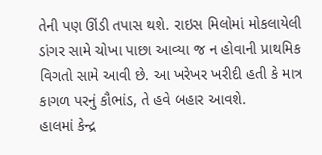તેની પણ ઊંડી તપાસ થશે. રાઇસ મિલોમાં મોકલાયેલી ડાંગર સામે ચોખા પાછા આવ્યા જ ન હોવાની પ્રાથમિક વિગતો સામે આવી છે. આ ખરેખર ખરીદી હતી કે માત્ર કાગળ પરનું કૌભાંડ, તે હવે બહાર આવશે.
હાલમાં કેન્દ્ર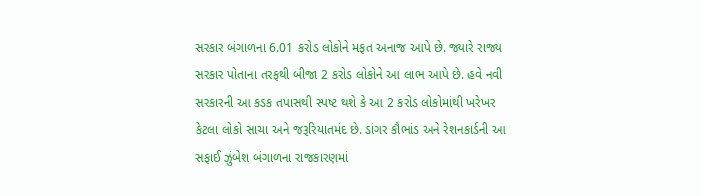સરકાર બંગાળના 6.01 કરોડ લોકોને મફત અનાજ આપે છે. જ્યારે રાજ્ય સરકાર પોતાના તરફથી બીજા 2 કરોડ લોકોને આ લાભ આપે છે. હવે નવી સરકારની આ કડક તપાસથી સ્પષ્ટ થશે કે આ 2 કરોડ લોકોમાંથી ખરેખર કેટલા લોકો સાચા અને જરૂરિયાતમંદ છે. ડાંગર કૌભાંડ અને રેશનકાર્ડની આ સફાઈ ઝુંબેશ બંગાળના રાજકારણમાં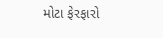મોટા ફેરફારો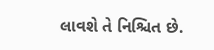લાવશે તે નિશ્ચિત છે.